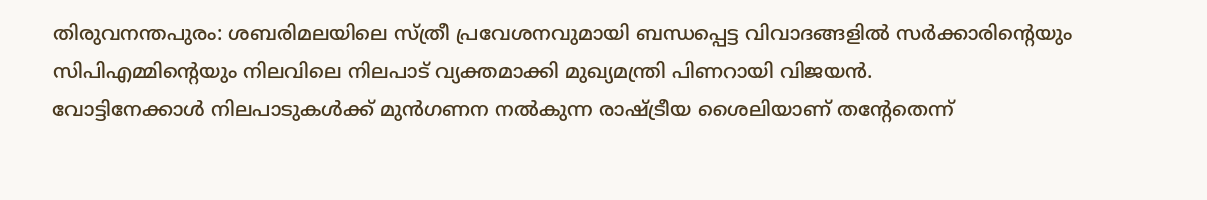തിരുവനന്തപുരം: ശബരിമലയിലെ സ്ത്രീ പ്രവേശനവുമായി ബന്ധപ്പെട്ട വിവാദങ്ങളിൽ സർക്കാരിന്റെയും സിപിഎമ്മിന്റെയും നിലവിലെ നിലപാട് വ്യക്തമാക്കി മുഖ്യമന്ത്രി പിണറായി വിജയൻ.
വോട്ടിനേക്കാൾ നിലപാടുകൾക്ക് മുൻഗണന നൽകുന്ന രാഷ്ട്രീയ ശൈലിയാണ് തന്റേതെന്ന്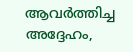ആവർത്തിച്ച അദ്ദേഹം,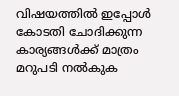വിഷയത്തിൽ ഇപ്പോൾ കോടതി ചോദിക്കുന്ന കാര്യങ്ങൾക്ക് മാത്രം മറുപടി നൽകുക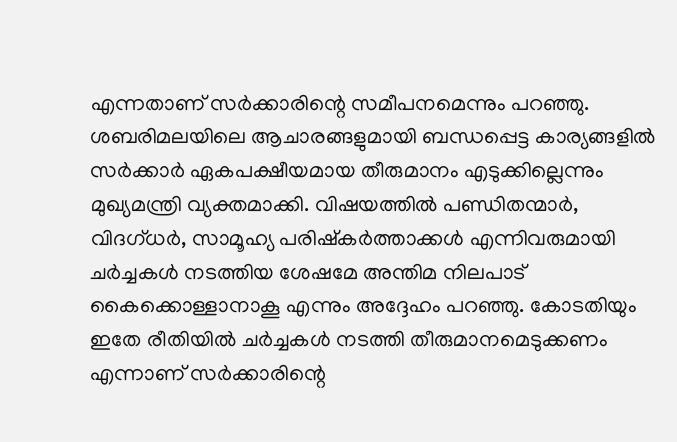എന്നതാണ് സർക്കാരിന്റെ സമീപനമെന്നും പറഞ്ഞു.
ശബരിമലയിലെ ആചാരങ്ങളുമായി ബന്ധപ്പെട്ട കാര്യങ്ങളിൽ സർക്കാർ ഏകപക്ഷീയമായ തീരുമാനം എടുക്കില്ലെന്നും മുഖ്യമന്ത്രി വ്യക്തമാക്കി. വിഷയത്തിൽ പണ്ഡിതന്മാർ, വിദഗ്ധർ, സാമൂഹ്യ പരിഷ്കർത്താക്കൾ എന്നിവരുമായി ചർച്ചകൾ നടത്തിയ ശേഷമേ അന്തിമ നിലപാട് കൈക്കൊള്ളാനാകൂ എന്നും അദ്ദേഹം പറഞ്ഞു. കോടതിയും ഇതേ രീതിയിൽ ചർച്ചകൾ നടത്തി തീരുമാനമെടുക്കണം എന്നാണ് സർക്കാരിന്റെ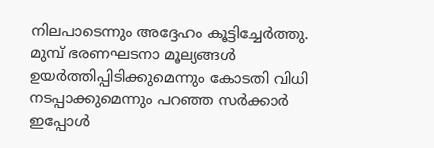നിലപാടെന്നും അദ്ദേഹം കൂട്ടിച്ചേർത്തു.
മുമ്പ് ഭരണഘടനാ മൂല്യങ്ങൾ ഉയർത്തിപ്പിടിക്കുമെന്നും കോടതി വിധി നടപ്പാക്കുമെന്നും പറഞ്ഞ സർക്കാർ ഇപ്പോൾ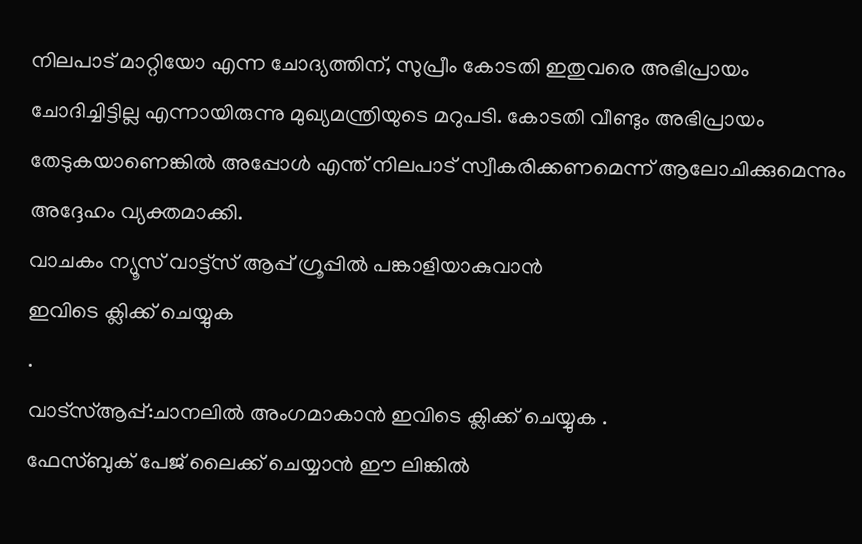നിലപാട് മാറ്റിയോ എന്ന ചോദ്യത്തിന്, സുപ്രീം കോടതി ഇതുവരെ അഭിപ്രായം ചോദിച്ചിട്ടില്ല എന്നായിരുന്നു മുഖ്യമന്ത്രിയുടെ മറുപടി. കോടതി വീണ്ടും അഭിപ്രായം തേടുകയാണെങ്കിൽ അപ്പോൾ എന്ത് നിലപാട് സ്വീകരിക്കണമെന്ന് ആലോചിക്കുമെന്നും അദ്ദേഹം വ്യക്തമാക്കി.
വാചകം ന്യൂസ് വാട്ട്സ് ആപ്പ് ഗ്രൂപ്പിൽ പങ്കാളിയാകുവാൻ
ഇവിടെ ക്ലിക്ക് ചെയ്യുക
.
വാട്സ്ആപ്പ്:ചാനലിൽ അംഗമാകാൻ ഇവിടെ ക്ലിക്ക് ചെയ്യുക .
ഫേസ്ബുക് പേജ് ലൈക്ക് ചെയ്യാൻ ഈ ലിങ്കിൽ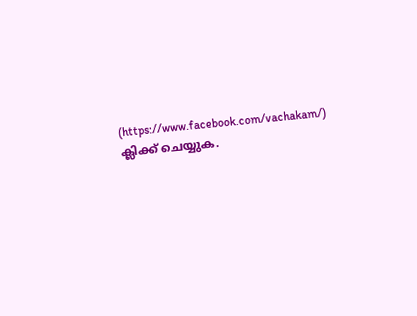(https://www.facebook.com/vachakam/) ക്ലിക്ക് ചെയ്യുക.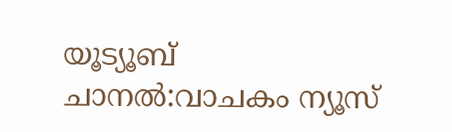യൂട്യൂബ് ചാനൽ:വാചകം ന്യൂസ്